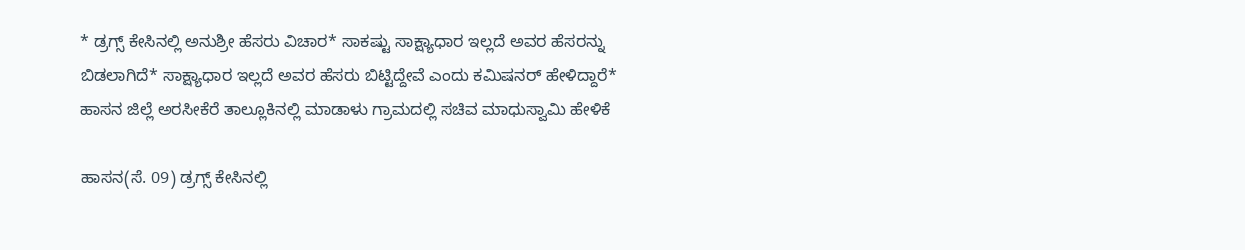* ಡ್ರಗ್ಸ್ ಕೇಸಿನಲ್ಲಿ ಅನುಶ್ರೀ ಹೆಸರು ವಿಚಾರ* ಸಾಕಷ್ಟು ಸಾಕ್ಷ್ಯಾಧಾರ ಇಲ್ಲದೆ ಅವರ ಹೆಸರನ್ನು ಬಿಡಲಾಗಿದೆ* ಸಾಕ್ಷ್ಯಾಧಾರ ಇಲ್ಲದೆ ಅವರ ಹೆಸರು ಬಿಟ್ಟಿದ್ದೇವೆ ಎಂದು ಕಮಿಷನರ್ ಹೇಳಿದ್ದಾರೆ* ಹಾಸನ ಜಿಲ್ಲೆ ಅರಸೀಕೆರೆ ತಾಲ್ಲೂಕಿನಲ್ಲಿ ಮಾಡಾಳು ಗ್ರಾಮದಲ್ಲಿ ಸಚಿವ ಮಾಧುಸ್ವಾಮಿ ಹೇಳಿಕೆ

ಹಾಸನ(ಸೆ. 09) ಡ್ರಗ್ಸ್ ಕೇಸಿನಲ್ಲಿ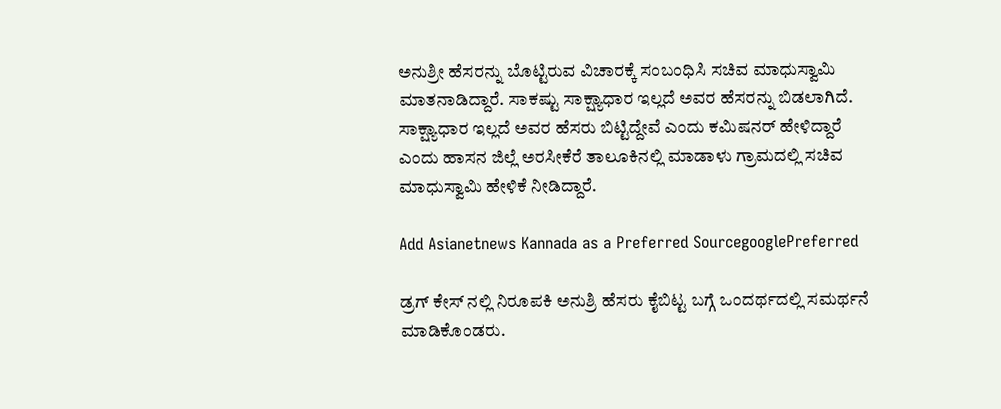ಅನುಶ್ರೀ ಹೆಸರನ್ನು ಬೊಟ್ಟಿರುವ ವಿಚಾರಕ್ಕೆ ಸಂಬಂಧಿಸಿ ಸಚಿವ ಮಾಧುಸ್ವಾಮಿ ಮಾತನಾಡಿದ್ದಾರೆ. ಸಾಕಷ್ಟು ಸಾಕ್ಷ್ಯಾಧಾರ ಇಲ್ಲದೆ ಅವರ ಹೆಸರನ್ನು ಬಿಡಲಾಗಿದೆ. ಸಾಕ್ಷ್ಯಾಧಾರ ಇಲ್ಲದೆ ಅವರ ಹೆಸರು ಬಿಟ್ಟಿದ್ದೇವೆ ಎಂದು ಕಮಿಷನರ್ ಹೇಳಿದ್ದಾರೆ ಎಂದು ಹಾಸನ ಜಿಲ್ಲೆ ಅರಸೀಕೆರೆ ತಾಲೂಕಿನಲ್ಲಿ ಮಾಡಾಳು ಗ್ರಾಮದಲ್ಲಿ ಸಚಿವ ಮಾಧುಸ್ವಾಮಿ ಹೇಳಿಕೆ ನೀಡಿದ್ದಾರೆ.

Add Asianetnews Kannada as a Preferred SourcegooglePreferred

ಡ್ರಗ್ ಕೇಸ್ ನಲ್ಲಿ ನಿರೂಪಕಿ ಅನುಶ್ರಿ ಹೆಸರು ಕೈಬಿಟ್ಟ ಬಗ್ಗೆ ಒಂದರ್ಥದಲ್ಲಿ ಸಮರ್ಥನೆ ಮಾಡಿಕೊಂಡರು.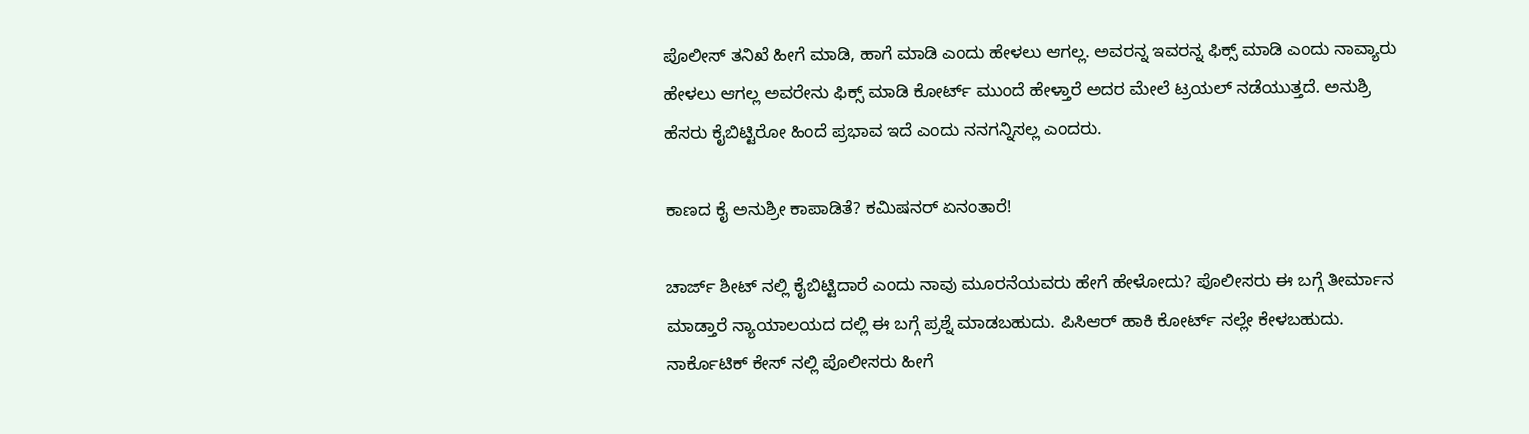ಪೊಲೀಸ್ ತನಿಖೆ ಹೀಗೆ ಮಾಡಿ, ಹಾಗೆ ಮಾಡಿ ಎಂದು ಹೇಳಲು ಆಗಲ್ಲ. ಅವರನ್ನ ಇವರನ್ನ ಫಿಕ್ಸ್ ಮಾಡಿ ಎಂದು ನಾವ್ಯಾರು ಹೇಳಲು ಆಗಲ್ಲ ಅವರೇನು ಫಿಕ್ಸ್ ಮಾಡಿ ಕೋರ್ಟ್ ಮುಂದೆ ಹೇಳ್ತಾರೆ ಅದರ ಮೇಲೆ ಟ್ರಯಲ್ ನಡೆಯುತ್ತದೆ. ಅನುಶ್ರಿ ಹೆಸರು ಕೈಬಿಟ್ಟಿರೋ ಹಿಂದೆ ಪ್ರಭಾವ ಇದೆ ಎಂದು ನನಗನ್ನಿಸಲ್ಲ ಎಂದರು.

ಕಾಣದ ಕೈ ಅನುಶ್ರೀ ಕಾಪಾಡಿತೆ? ಕಮಿಷನರ್ ಏನಂತಾರೆ!

ಚಾರ್ಜ್ ಶೀಟ್ ನಲ್ಲಿ ಕೈಬಿಟ್ಟಿದಾರೆ ಎಂದು ನಾವು ಮೂರನೆಯವರು ಹೇಗೆ ಹೇಳೋದು? ಪೊಲೀಸರು ಈ ಬಗ್ಗೆ ತೀರ್ಮಾನ ಮಾಡ್ತಾರೆ ನ್ಯಾಯಾಲಯದ ದಲ್ಲಿ ಈ ಬಗ್ಗೆ ಪ್ರಶ್ನೆ ಮಾಡಬಹುದು. ಪಿಸಿಆರ್ ಹಾಕಿ ಕೋರ್ಟ್ ನಲ್ಲೇ ಕೇಳಬಹುದು. ನಾರ್ಕೊಟಿಕ್ ಕೇಸ್ ನಲ್ಲಿ ಪೊಲೀಸರು ಹೀಗೆ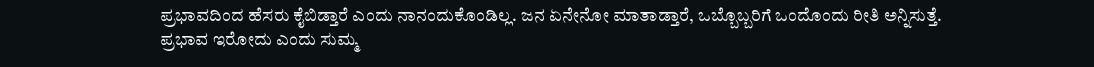ಪ್ರಭಾವದಿಂದ ಹೆಸರು ಕೈಬಿಡ್ತಾರೆ ಎಂದು ನಾನಂದುಕೊಂಡಿಲ್ಲ. ಜನ ಏನೇನೋ‌ ಮಾತಾಡ್ತಾರೆ, ಒಬ್ಬೊಬ್ಬರಿಗೆ ಒಂದೊಂದು ರೀತಿ ಅನ್ನಿಸುತ್ತೆ. ಪ್ರಭಾವ ಇರೋದು ಎಂದು ಸುಮ್ಮ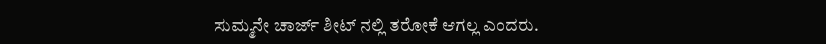ಸುಮ್ಮನೇ ಚಾರ್ಜ್ ಶೀಟ್ ನಲ್ಲಿ ತರೋಕೆ ಆಗಲ್ಲ ಎಂದರು.